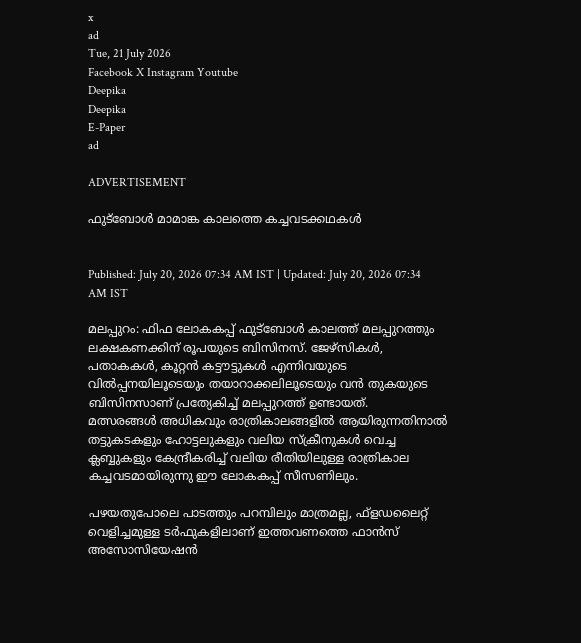x
ad
Tue, 21 July 2026
Facebook X Instagram Youtube
Deepika
Deepika
E-Paper
ad

ADVERTISEMENT

ഫുട്‌ബോള്‍ മാമാങ്ക കാലത്തെ കച്ചവടക്കഥകള്‍


Published: July 20, 2026 07:34 AM IST | Updated: July 20, 2026 07:34 AM IST

മലപ്പുറം: ഫിഫ ലോകകപ്പ് ഫുട്‌ബോള്‍ കാലത്ത് മലപ്പുറത്തും ലക്ഷകണക്കിന് രൂപയുടെ ബിസിനസ്. ജേഴ്‌സികള്‍, പതാകകള്‍, കൂറ്റന്‍ കട്ടൗട്ടുകള്‍ എന്നിവയുടെ വില്‍പ്പനയിലൂടെയും തയാറാക്കലിലൂടെയും വന്‍ തുകയുടെ ബിസിനസാണ് പ്രത്യേകിച്ച് മലപ്പുറത്ത് ഉണ്ടായത്.
മത്സരങ്ങള്‍ അധികവും രാത്രികാലങ്ങളില്‍ ആയിരുന്നതിനാല്‍ തട്ടുകടകളും ഹോട്ടലുകളും വലിയ സ്‌ക്രീനുകള്‍ വെച്ച ക്ലബ്ബുകളും കേന്ദ്രീകരിച്ച് വലിയ രീതിയിലുള്ള രാത്രികാല കച്ചവടമായിരുന്നു ഈ ലോകകപ്പ് സീസണിലും.

പഴയതുപോലെ പാടത്തും പറമ്പിലും മാത്രമല്ല, ഫ്‌ളഡലൈറ്റ് വെളിച്ചമുള്ള ടര്‍ഫുകളിലാണ് ഇത്തവണത്തെ ഫാന്‍സ് അസോസിയേഷന്‍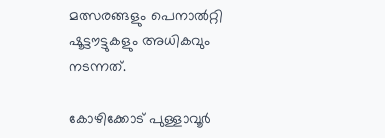മത്സരങ്ങളും പെനാല്‍റ്റി ഷൂട്ടൗട്ടുകളും അധികവും നടന്നത്.

കോഴിക്കോട് പുള്ളാവൂര്‍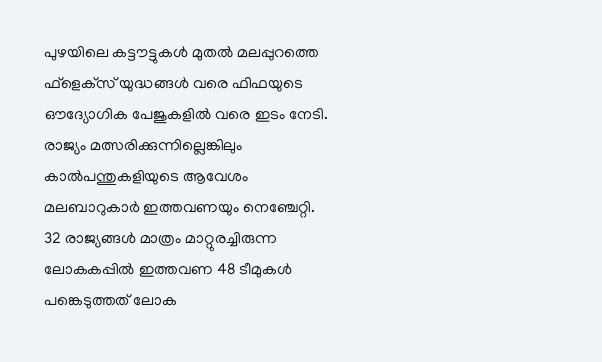പുഴയിലെ കട്ടൗട്ടുകള്‍ മുതല്‍ മലപ്പുറത്തെ ഫ്‌ളെക്‌സ് യുദ്ധങ്ങള്‍ വരെ ഫിഫയുടെ ഔദ്യോഗിക പേജുകളില്‍ വരെ ഇടം നേടി. രാജ്യം മത്സരിക്കുന്നില്ലെങ്കിലും കാല്‍പന്തുകളിയുടെ ആവേശം മലബാറുകാര്‍ ഇത്തവണയും നെഞ്ചേറ്റി.
32 രാജ്യങ്ങള്‍ മാത്രം മാറ്റുരച്ചിരുന്ന ലോകകപ്പില്‍ ഇത്തവണ 48 ടീമുകള്‍ പങ്കെടുത്തത് ലോക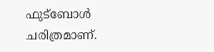ഫുട്‌ബോള്‍ ചരിത്രമാണ്.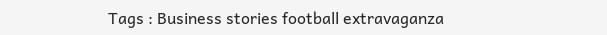Tags : Business stories football extravaganza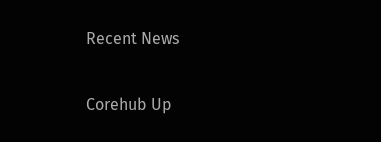Recent News

Corehub Up